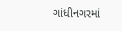ગાંધીનગરમાં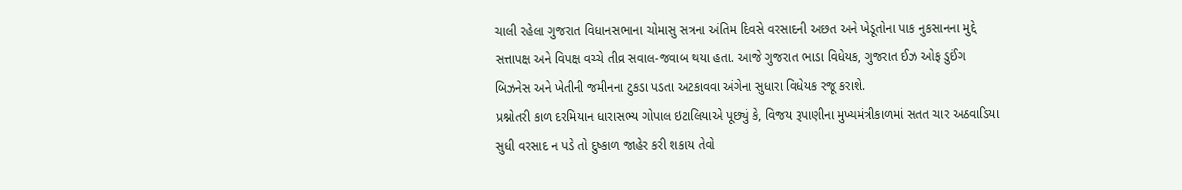ચાલી રહેલા ગુજરાત વિધાનસભાના ચોમાસુ સત્રના અંતિમ દિવસે વરસાદની અછત અને ખેડૂતોના પાક નુકસાનના મુદ્દે સત્તાપક્ષ અને વિપક્ષ વચ્ચે તીવ્ર સવાલ-જવાબ થયા હતા. આજે ગુજરાત ભાડા વિધેયક, ગુજરાત ઈઝ ઓફ ડુઈંગ બિઝનેસ અને ખેતીની જમીનના ટુકડા પડતા અટકાવવા અંગેના સુધારા વિધેયક રજૂ કરાશે.
પ્રશ્નોતરી કાળ દરમિયાન ધારાસભ્ય ગોપાલ ઇટાલિયાએ પૂછ્યું કે, વિજય રૂપાણીના મુખ્યમંત્રીકાળમાં સતત ચાર અઠવાડિયા સુધી વરસાદ ન પડે તો દુષ્કાળ જાહેર કરી શકાય તેવો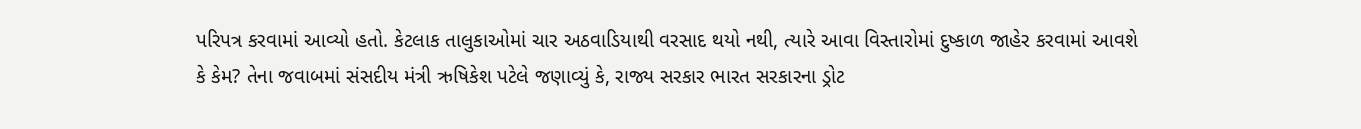પરિપત્ર કરવામાં આવ્યો હતો. કેટલાક તાલુકાઓમાં ચાર અઠવાડિયાથી વરસાદ થયો નથી, ત્યારે આવા વિસ્તારોમાં દુષ્કાળ જાહેર કરવામાં આવશે કે કેમ? તેના જવાબમાં સંસદીય મંત્રી ઋષિકેશ પટેલે જણાવ્યું કે, રાજ્ય સરકાર ભારત સરકારના ડ્રોટ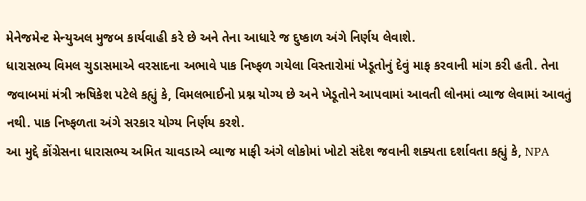મેનેજમેન્ટ મેન્યુઅલ મુજબ કાર્યવાહી કરે છે અને તેના આધારે જ દુષ્કાળ અંગે નિર્ણય લેવાશે.
ધારાસભ્ય વિમલ ચુડાસમાએ વરસાદના અભાવે પાક નિષ્ફળ ગયેલા વિસ્તારોમાં ખેડૂતોનું દેવું માફ કરવાની માંગ કરી હતી. તેના જવાબમાં મંત્રી ઋષિકેશ પટેલે કહ્યું કે, વિમલભાઈનો પ્રશ્ન યોગ્ય છે અને ખેડૂતોને આપવામાં આવતી લોનમાં વ્યાજ લેવામાં આવતું નથી. પાક નિષ્ફળતા અંગે સરકાર યોગ્ય નિર્ણય કરશે.
આ મુદ્દે કોંગ્રેસના ધારાસભ્ય અમિત ચાવડાએ વ્યાજ માફી અંગે લોકોમાં ખોટો સંદેશ જવાની શક્યતા દર્શાવતા કહ્યું કે, NPA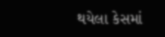થયેલા કેસમાં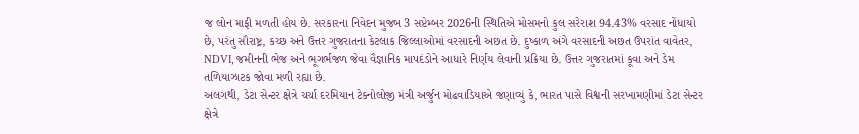જ લોન માફી મળતી હોય છે. સરકારના નિવેદન મુજબ 3 સપ્ટેમ્બર 2026ની સ્થિતિએ મોસમનો કુલ સરેરાશ 94.43% વરસાદ નોંધાયો છે, પરંતુ સૌરાષ્ટ્ર, કચ્છ અને ઉત્તર ગુજરાતના કેટલાક જિલ્લાઓમાં વરસાદની અછત છે. દુષ્કાળ અંગે વરસાદની અછત ઉપરાંત વાવેતર, NDVI, જમીનની ભેજ અને ભૂગર્ભજળ જેવા વૈજ્ઞાનિક માપદંડોને આધારે નિર્ણય લેવાની પ્રક્રિયા છે. ઉત્તર ગુજરાતમાં કૂવા અને ડેમ તળિયાઝાટક જોવા મળી રહ્યા છે.
અલગથી, ડેટા સેન્ટર ક્ષેત્રે ચર્ચા દરમિયાન ટેક્નોલોજી મંત્રી અર્જુન મોઢવાડિયાએ જણાવ્યું કે, ભારત પાસે વિશ્વની સરખામણીમાં ડેટા સેન્ટર ક્ષેત્રે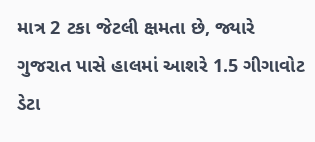માત્ર 2 ટકા જેટલી ક્ષમતા છે, જ્યારે ગુજરાત પાસે હાલમાં આશરે 1.5 ગીગાવોટ ડેટા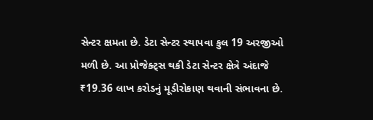સેન્ટર ક્ષમતા છે. ડેટા સેન્ટર સ્થાપવા કુલ 19 અરજીઓ મળી છે. આ પ્રોજેક્ટ્સ થકી ડેટા સેન્ટર ક્ષેત્રે અંદાજે ₹19.36 લાખ કરોડનું મૂડીરોકાણ થવાની સંભાવના છે.